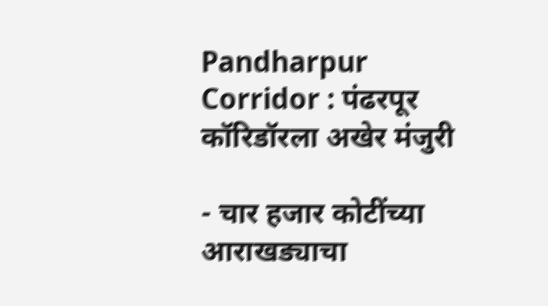Pandharpur Corridor : पंढरपूर कॉरिडॉरला अखेर मंजुरी

- चार हजार कोटींच्या आराखड्याचा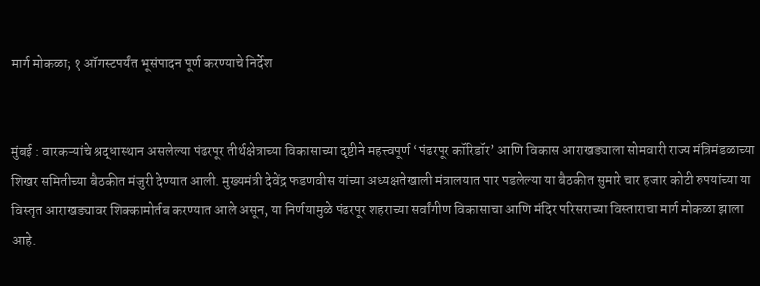मार्ग मोकळा; १ ऑगस्टपर्यंत भूसंपादन पूर्ण करण्याचे निर्देश


मुंबई : वारकऱ्यांचे श्रद्धास्थान असलेल्या पंढरपूर तीर्थक्षेत्राच्या विकासाच्या दृष्टीने महत्त्वपूर्ण ‘पंढरपूर कॉरिडॉर’ आणि विकास आराखड्याला सोमवारी राज्य मंत्रिमंडळाच्या शिखर समितीच्या बैठकीत मंजुरी देण्यात आली. मुख्यमंत्री देवेंद्र फडणवीस यांच्या अध्यक्षतेखाली मंत्रालयात पार पडलेल्या या बैठकीत सुमारे चार हजार कोटी रुपयांच्या या विस्तृत आराखड्यावर शिक्कामोर्तब करण्यात आले असून, या निर्णयामुळे पंढरपूर शहराच्या सर्वांगीण विकासाचा आणि मंदिर परिसराच्या विस्ताराचा मार्ग मोकळा झाला आहे.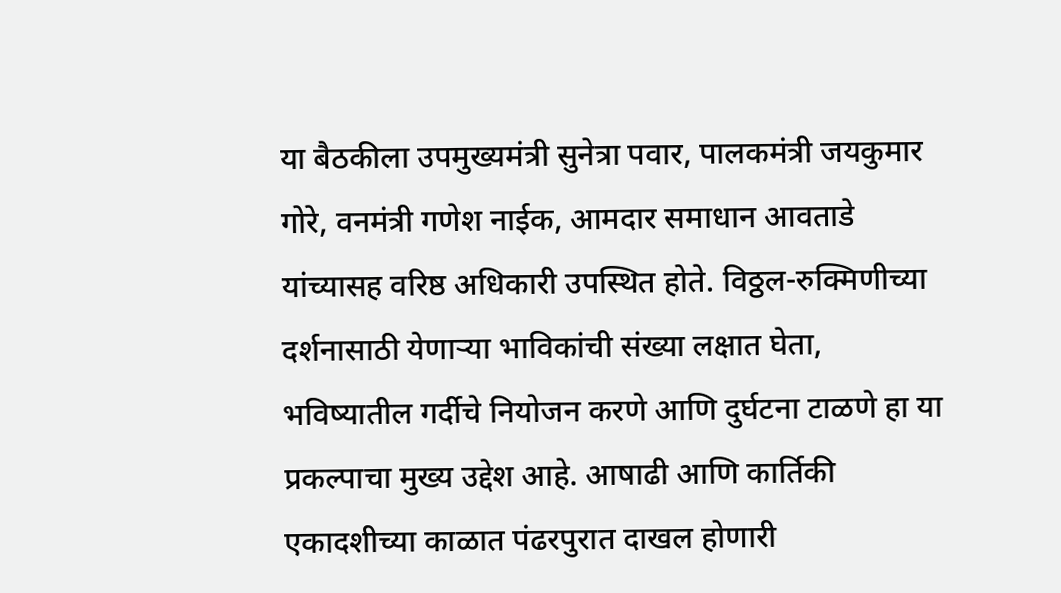या बैठकीला उपमुख्यमंत्री सुनेत्रा पवार, पालकमंत्री जयकुमार गोरे, वनमंत्री गणेश नाईक, आमदार समाधान आवताडे यांच्यासह वरिष्ठ अधिकारी उपस्थित होते. विठ्ठल-रुक्मिणीच्या दर्शनासाठी येणाऱ्या भाविकांची संख्या लक्षात घेता, भविष्यातील गर्दीचे नियोजन करणे आणि दुर्घटना टाळणे हा या प्रकल्पाचा मुख्य उद्देश आहे. आषाढी आणि कार्तिकी एकादशीच्या काळात पंढरपुरात दाखल होणारी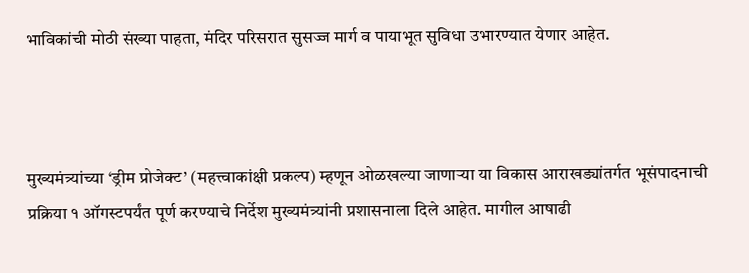भाविकांची मोठी संख्या पाहता, मंदिर परिसरात सुसज्ज मार्ग व पायाभूत सुविधा उभारण्यात येणार आहेत.



मुख्यमंत्र्यांच्या ‘ड्रीम प्रोजेक्ट’ (महत्त्वाकांक्षी प्रकल्प) म्हणून ओळखल्या जाणाऱ्या या विकास आराखड्यांतर्गत भूसंपादनाची प्रक्रिया १ ऑगस्टपर्यंत पूर्ण करण्याचे निर्देश मुख्यमंत्र्यांनी प्रशासनाला दिले आहेत. मागील आषाढी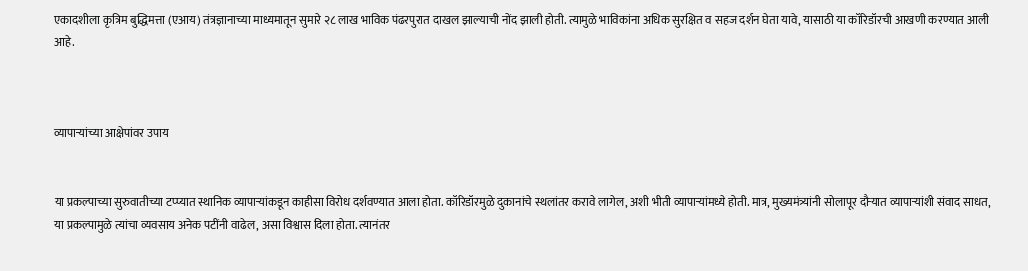एकादशीला कृत्रिम बुद्धिमत्ता (एआय) तंत्रज्ञानाच्या माध्यमातून सुमारे २८ लाख भाविक पंढरपुरात दाखल झाल्याची नोंद झाली होती. त्यामुळे भाविकांना अधिक सुरक्षित व सहज दर्शन घेता यावे, यासाठी या कॉरिडॉरची आखणी करण्यात आली आहे.



व्यापाऱ्यांच्या आक्षेपांवर उपाय


या प्रकल्पाच्या सुरुवातीच्या टप्प्यात स्थानिक व्यापाऱ्यांकडून काहीसा विरोध दर्शवण्यात आला होता. कॉरिडॉरमुळे दुकानांचे स्थलांतर करावे लागेल, अशी भीती व्यापाऱ्यांमध्ये होती. मात्र, मुख्यमंत्र्यांनी सोलापूर दौऱ्यात व्यापाऱ्यांशी संवाद साधत, या प्रकल्पामुळे त्यांचा व्यवसाय अनेक पटींनी वाढेल, असा विश्वास दिला होता. त्यानंतर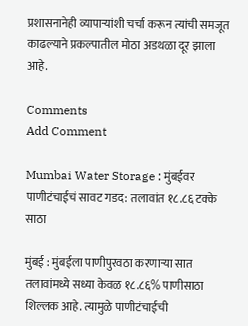प्रशासनानेही व्यापाऱ्यांशी चर्चा करून त्यांची समजूत काढल्याने प्रकल्पातील मोठा अडथळा दूर झाला आहे.

Comments
Add Comment

Mumbai Water Storage : मुंबईवर पाणीटंचाईचं सावट गडद: तलावांत १८.८६ टक्के साठा

मुंबई : मुंबईला पाणीपुरवठा करणाऱ्या सात तलावांमध्ये सध्या केवळ १८.८६% पाणीसाठा शिल्लक आहे. त्यामुळे पाणीटंचाईची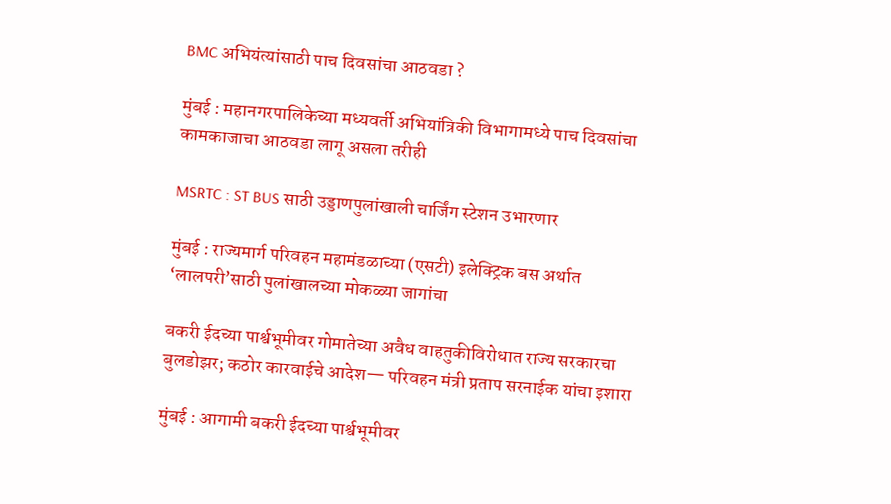BMC अभियंत्यांसाठी पाच दिवसांचा आठवडा ?

मुंबई : महानगरपालिकेच्या मध्यवर्ती अभियांत्रिकी विभागामध्ये पाच दिवसांचा कामकाजाचा आठवडा लागू असला तरीही

MSRTC : ST BUS साठी उड्डाणपुलांखाली चार्जिंग स्टेशन उभारणार

मुंबई : राज्यमार्ग परिवहन महामंडळाच्या (एसटी) इलेक्ट्रिक बस अर्थात ‘लालपरी’साठी पुलांखालच्या मोकळ्या जागांचा

बकरी ईदच्या पार्श्वभूमीवर गोमातेच्या अवैध वाहतुकीविरोधात राज्य सरकारचा बुलडोझर; कठोर कारवाईचे आदेश— परिवहन मंत्री प्रताप सरनाईक यांचा इशारा

मुंबई : आगामी बकरी ईदच्या पार्श्वभूमीवर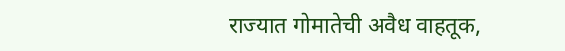राज्यात गोमातेची अवैध वाहतूक,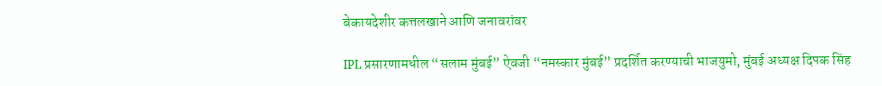बेकायदेशीर कत्तलखाने आणि जनावरांवर

IPL प्रसारणामधील “सलाम मुंबई” ऐवजी “नमस्कार मुंबई” प्रदर्शित करण्याची भाजयुमो, मुंबई अध्यक्ष दिपक सिंह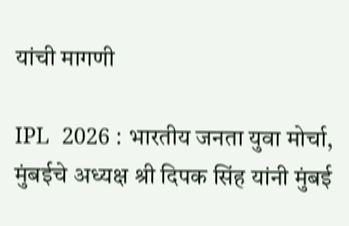यांची मागणी

IPL  2026 : भारतीय जनता युवा मोर्चा, मुंबईचे अध्यक्ष श्री दिपक सिंह यांनी मुंबई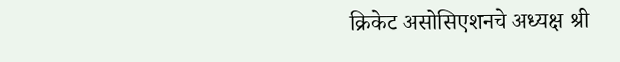क्रिकेट असोसिएशनचे अध्यक्ष श्री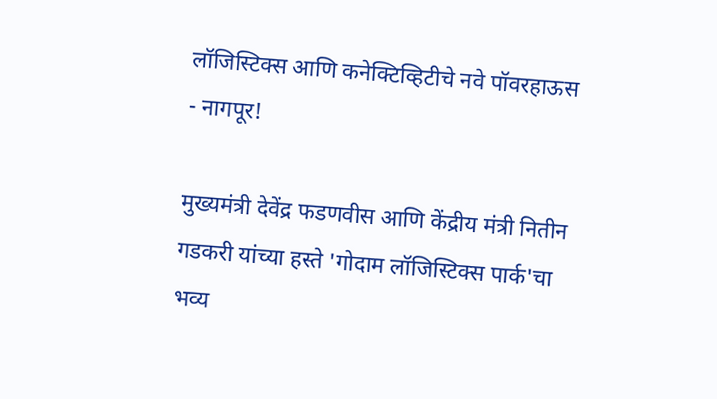लॉजिस्टिक्स आणि कनेक्टिव्हिटीचे नवे पॉवरहाऊस - नागपूर!

मुख्यमंत्री देवेंद्र फडणवीस आणि केंद्रीय मंत्री नितीन गडकरी यांच्या हस्ते 'गोदाम लॉजिस्टिक्स पार्क'चा भव्य